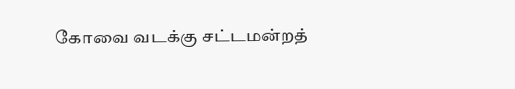கோவை வடக்கு சட்டமன்றத்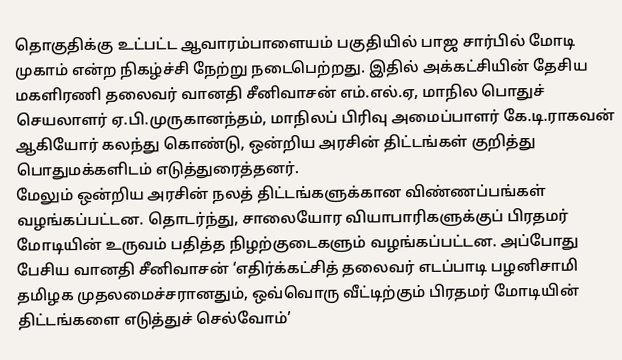தொகுதிக்கு உட்பட்ட ஆவாரம்பாளையம் பகுதியில் பாஜ சார்பில் மோடி முகாம் என்ற நிகழ்ச்சி நேற்று நடைபெற்றது. இதில் அக்கட்சியின் தேசிய மகளிரணி தலைவர் வானதி சீனிவாசன் எம்.எல்.ஏ, மாநில பொதுச் செயலாளர் ஏ.பி.முருகானந்தம், மாநிலப் பிரிவு அமைப்பாளர் கே.டி.ராகவன் ஆகியோர் கலந்து கொண்டு, ஒன்றிய அரசின் திட்டங்கள் குறித்து பொதுமக்களிடம் எடுத்துரைத்தனர்.
மேலும் ஒன்றிய அரசின் நலத் திட்டங்களுக்கான விண்ணப்பங்கள் வழங்கப்பட்டன. தொடர்ந்து, சாலையோர வியாபாரிகளுக்குப் பிரதமர் மோடியின் உருவம் பதித்த நிழற்குடைகளும் வழங்கப்பட்டன. அப்போது பேசிய வானதி சீனிவாசன் ‘எதிர்க்கட்சித் தலைவர் எடப்பாடி பழனிசாமி தமிழக முதலமைச்சரானதும், ஒவ்வொரு வீட்டிற்கும் பிரதமர் மோடியின் திட்டங்களை எடுத்துச் செல்வோம்’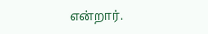என்றார்.